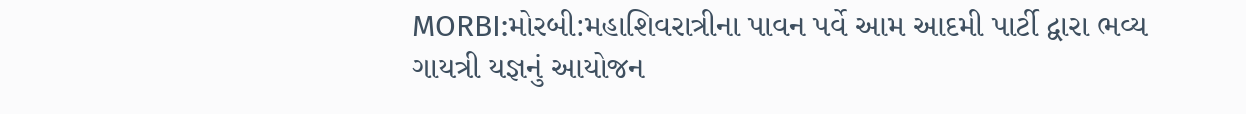MORBI:મોરબી:મહાશિવરાત્રીના પાવન પર્વે આમ આદમી પાર્ટી દ્વારા ભવ્ય ગાયત્રી યજ્ઞનું આયોજન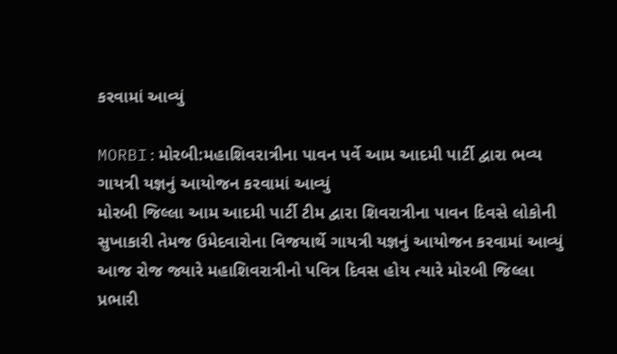કરવામાં આવ્યું

MORBI:મોરબી:મહાશિવરાત્રીના પાવન પર્વે આમ આદમી પાર્ટી દ્વારા ભવ્ય ગાયત્રી યજ્ઞનું આયોજન કરવામાં આવ્યું
મોરબી જિલ્લા આમ આદમી પાર્ટી ટીમ દ્વારા શિવરાત્રીના પાવન દિવસે લોકોની સુખાકારી તેમજ ઉમેદવારોના વિજયાર્થે ગાયત્રી યજ્ઞનું આયોજન કરવામાં આવ્યું
આજ રોજ જ્યારે મહાશિવરાત્રીનો પવિત્ર દિવસ હોય ત્યારે મોરબી જિલ્લા પ્રભારી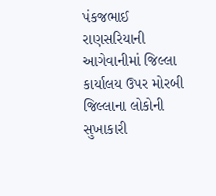પંકજભાઈ રાણસરિયાની આગેવાનીમાં જિલ્લા કાર્યાલય ઉપર મોરબી જિલ્લાના લોકોની સુખાકારી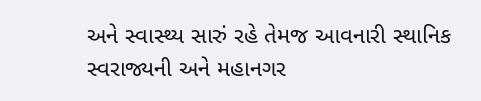અને સ્વાસ્થ્ય સારું રહે તેમજ આવનારી સ્થાનિક સ્વરાજ્યની અને મહાનગર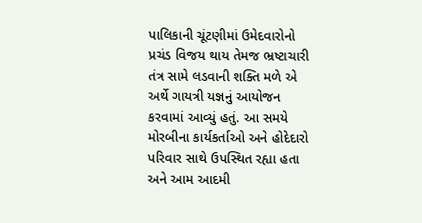પાલિકાની ચૂંટણીમાં ઉમેદવારોનો પ્રચંડ વિજય થાય તેમજ ભ્રષ્ટાચારી તંત્ર સામે લડવાની શક્તિ મળે એ અર્થે ગાયત્રી યજ્ઞનું આયોજન કરવામાં આવ્યું હતું. આ સમયે મોરબીના કાર્યકર્તાઓ અને હોદેદારો પરિવાર સાથે ઉપસ્થિત રહ્યા હતા અને આમ આદમી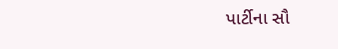પાર્ટીના સૌ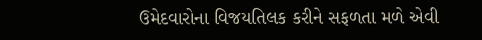ઉમેદવારોના વિજયતિલક કરીને સફળતા મળે એવી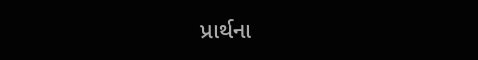પ્રાર્થના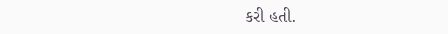કરી હતી.